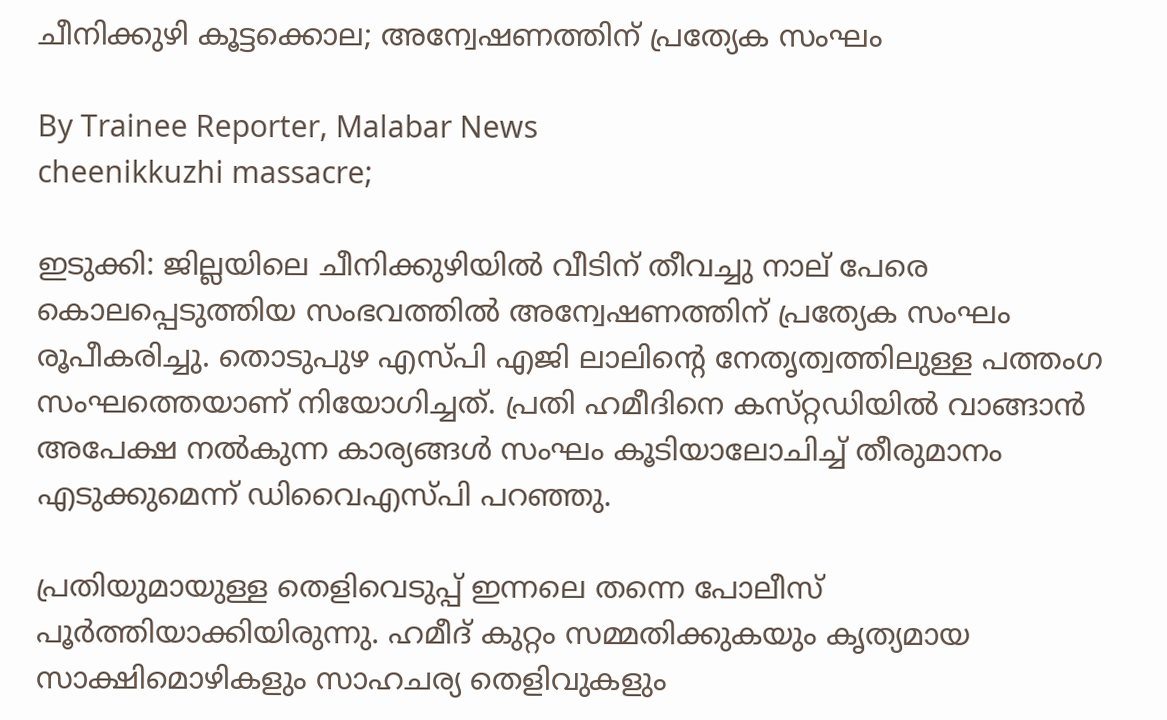ചീനിക്കുഴി കൂട്ടക്കൊല; അന്വേഷണത്തിന് പ്രത്യേക സംഘം

By Trainee Reporter, Malabar News
cheenikkuzhi massacre;

ഇടുക്കി: ജില്ലയിലെ ചീനിക്കുഴിയിൽ വീടിന് തീവച്ചു നാല് പേരെ കൊലപ്പെടുത്തിയ സംഭവത്തിൽ അന്വേഷണത്തിന് പ്രത്യേക സംഘം രൂപീകരിച്ചു. തൊടുപുഴ എസ്‌പി എജി ലാലിന്റെ നേതൃത്വത്തിലുള്ള പത്തംഗ സംഘത്തെയാണ് നിയോഗിച്ചത്. പ്രതി ഹമീദിനെ കസ്‌റ്റഡിയിൽ വാങ്ങാൻ അപേക്ഷ നൽകുന്ന കാര്യങ്ങൾ സംഘം കൂടിയാലോചിച്ച് തീരുമാനം എടുക്കുമെന്ന് ഡിവൈഎസ്‌പി പറഞ്ഞു.

പ്രതിയുമായുള്ള തെളിവെടുപ്പ് ഇന്നലെ തന്നെ പോലീസ് പൂർത്തിയാക്കിയിരുന്നു. ഹമീദ് കുറ്റം സമ്മതിക്കുകയും കൃത്യമായ സാക്ഷിമൊഴികളും സാഹചര്യ തെളിവുകളും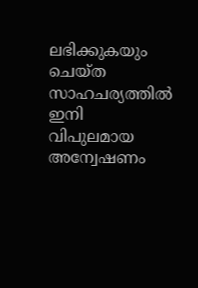ലഭിക്കുകയും ചെയ്‌ത സാഹചര്യത്തിൽ ഇനി വിപുലമായ അന്വേഷണം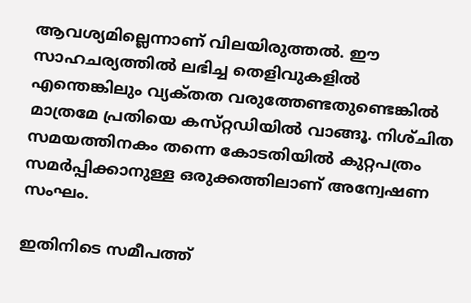ആവശ്യമില്ലെന്നാണ് വിലയിരുത്തൽ. ഈ സാഹചര്യത്തിൽ ലഭിച്ച തെളിവുകളിൽ എന്തെങ്കിലും വ്യക്‌തത വരുത്തേണ്ടതുണ്ടെങ്കിൽ മാത്രമേ പ്രതിയെ കസ്‌റ്റഡിയിൽ വാങ്ങൂ. നിശ്‌ചിത സമയത്തിനകം തന്നെ കോടതിയിൽ കുറ്റപത്രം സമർപ്പിക്കാനുള്ള ഒരുക്കത്തിലാണ് അന്വേഷണ സംഘം.

ഇതിനിടെ സമീപത്ത്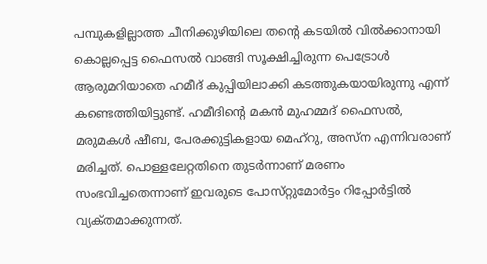പമ്പുകളില്ലാത്ത ചീനിക്കുഴിയിലെ തന്റെ കടയിൽ വിൽക്കാനായി കൊല്ലപ്പെട്ട ഫൈസൽ വാങ്ങി സൂക്ഷിച്ചിരുന്ന പെട്രോൾ ആരുമറിയാതെ ഹമീദ് കുപ്പിയിലാക്കി കടത്തുകയായിരുന്നു എന്ന് കണ്ടെത്തിയിട്ടുണ്ട്. ഹമീദിന്റെ മകന്‍ മുഹമ്മദ് ഫൈസല്‍, മരുമകള്‍ ഷീബ, പേരക്കുട്ടികളായ മെഹ്‌റു, അസ്‌ന എന്നിവരാണ് മരിച്ചത്. പൊള്ളലേറ്റതിനെ തുടർന്നാണ് മരണം സംഭവിച്ചതെന്നാണ് ഇവരുടെ പോസ്‌റ്റുമോർട്ടം റിപ്പോർട്ടിൽ വ്യക്‌തമാക്കുന്നത്‌.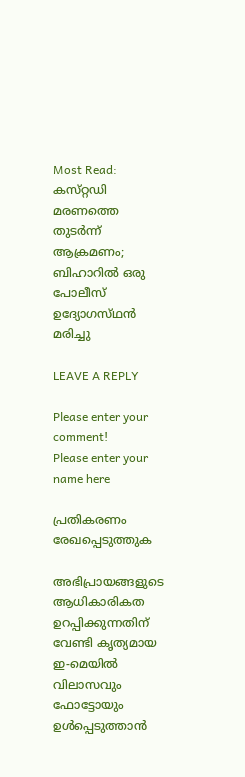Most Read: കസ്‌റ്റഡി മരണത്തെ തുടർന്ന് ആക്രമണം; ബിഹാറിൽ ഒരു പോലീസ് ഉദ്യോഗസ്‌ഥൻ മരിച്ചു

LEAVE A REPLY

Please enter your comment!
Please enter your name here

പ്രതികരണം രേഖപ്പെടുത്തുക

അഭിപ്രായങ്ങളുടെ ആധികാരികത ഉറപ്പിക്കുന്നതിന് വേണ്ടി കൃത്യമായ ഇ-മെയിൽ വിലാസവും ഫോട്ടോയും ഉൾപ്പെടുത്താൻ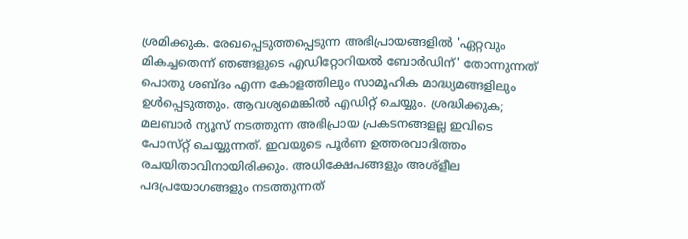ശ്രമിക്കുക. രേഖപ്പെടുത്തപ്പെടുന്ന അഭിപ്രായങ്ങളിൽ 'ഏറ്റവും മികച്ചതെന്ന് ഞങ്ങളുടെ എഡിറ്റോറിയൽ ബോർഡിന്' തോന്നുന്നത് പൊതു ശബ്‌ദം എന്ന കോളത്തിലും സാമൂഹിക മാദ്ധ്യമങ്ങളിലും ഉൾപ്പെടുത്തും. ആവശ്യമെങ്കിൽ എഡിറ്റ് ചെയ്യും. ശ്രദ്ധിക്കുക; മലബാർ ന്യൂസ് നടത്തുന്ന അഭിപ്രായ പ്രകടനങ്ങളല്ല ഇവിടെ പോസ്‌റ്റ് ചെയ്യുന്നത്. ഇവയുടെ പൂർണ ഉത്തരവാദിത്തം രചയിതാവിനായിരിക്കും. അധിക്ഷേപങ്ങളും അശ്‌ളീല പദപ്രയോഗങ്ങളും നടത്തുന്നത്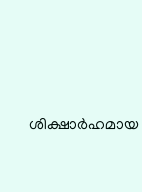ശിക്ഷാർഹമായ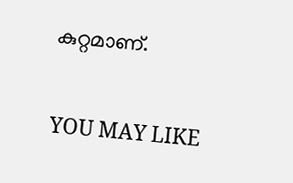കുറ്റമാണ്.

YOU MAY LIKE